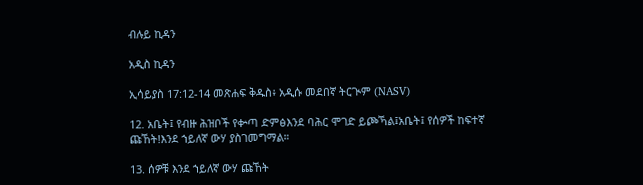ብሉይ ኪዳን

አዲስ ኪዳን

ኢሳይያስ 17:12-14 መጽሐፍ ቅዱስ፥ አዲሱ መደበኛ ትርጒም (NASV)

12. አቤት፤ የብዙ ሕዝቦች የቍጣ ድምፅእንደ ባሕር ሞገድ ይጮኻል፤አቤት፤ የሰዎች ከፍተኛ ጩኸት!እንደ ኀይለኛ ውሃ ያስገመግማል።

13. ሰዎቹ እንደ ኀይለኛ ውሃ ጩኸት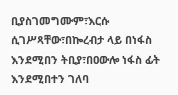ቢያስገመግሙም፣እርሱ ሲገሥጻቸው፣በኰረብታ ላይ በነፋስ እንደሚበን ትቢያ፣በዐውሎ ነፋስ ፊት እንደሚበተን ገለባ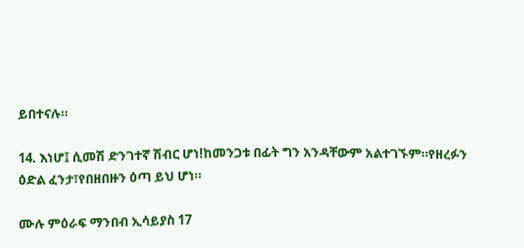ይበተናሉ።

14. እነሆ፤ ሲመሽ ድንገተኛ ሽብር ሆነ!ከመንጋቱ በፊት ግን አንዳቸውም አልተገኙም።የዘረፉን ዕድል ፈንታ፣የበዘበዙን ዕጣ ይህ ሆነ።

ሙሉ ምዕራፍ ማንበብ ኢሳይያስ 17